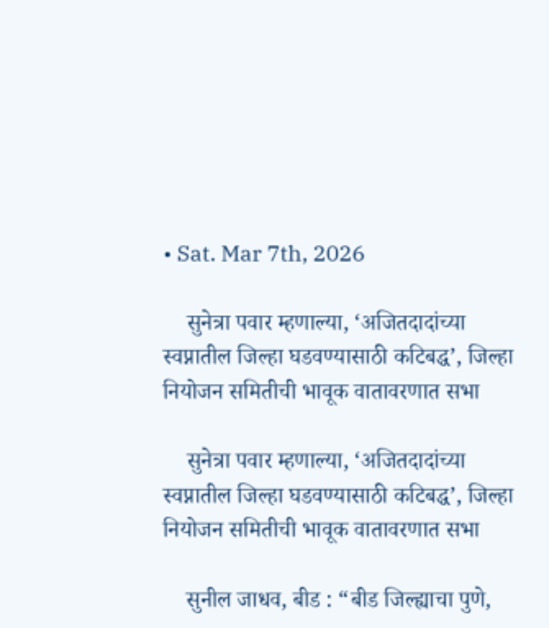• Sat. Mar 7th, 2026

    सुनेत्रा पवार म्हणाल्या, ‘अजितदादांच्या स्वप्नातील जिल्हा घडवण्यासाठी कटिबद्ध’, जिल्हा नियोजन समितीची भावूक वातावरणात सभा

    सुनेत्रा पवार म्हणाल्या, ‘अजितदादांच्या स्वप्नातील जिल्हा घडवण्यासाठी कटिबद्ध’, जिल्हा नियोजन समितीची भावूक वातावरणात सभा

    सुनील जाधव, बीड : “बीड जिल्ह्याचा पुणे,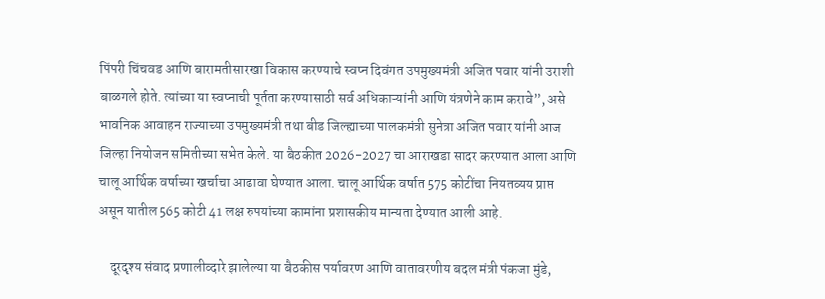पिंपरी चिंचवड आणि बारामतीसारखा विकास करण्याचे स्वप्न दिवंगत उपमुख्यमंत्री अजित पवार यांनी उराशी बाळगले होते. त्यांच्या या स्वप्नाची पूर्तता करण्यासाठी सर्व अधिकाऱ्यांनी आणि यंत्रणेने काम करावे”, असे भावनिक आवाहन राज्याच्या उपमुख्यमंत्री तथा बीड जिल्ह्याच्या पालकमंत्री सुनेत्रा अजित पवार यांनी आज जिल्हा नियोजन समितीच्या सभेत केले. या बैठकीत 2026-2027 चा आराखडा सादर करण्यात आला आणि चालू आर्थिक वर्षाच्या खर्चाचा आढावा घेण्यात आला. चालू आर्थिक वर्षात 575 कोटींचा नियतव्यय प्राप्त असून यातील 565 कोटी 41 लक्ष रुपयांच्या कामांना प्रशासकीय मान्यता देण्यात आली आहे.

    दूरदृश्य संवाद प्रणालीव्दारे झालेल्या या बैठकीस पर्यावरण आणि वातावरणीय बदल मंत्री पंकजा मुंडे,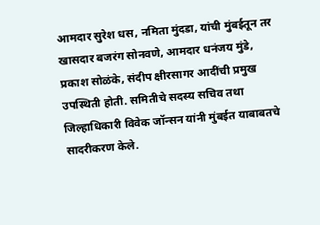आमदार सुरेश धस, नमिता मुंदडा, यांची मुंबईतून तर खासदार बजरंग सोनवणे, आमदार धनंजय मुंडे, प्रकाश सोळंके, संदीप क्षीरसागर आदींची प्रमुख उपस्थिती होती. समितीचे सदस्य सचिव तथा जिल्हाधिकारी विवेक जॉन्सन यांनी मुंबईत याबाबतचे सादरीकरण केले.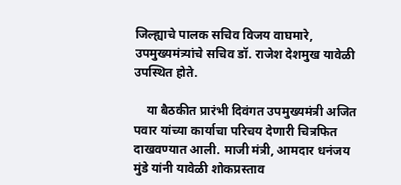जिल्ह्याचे पालक सचिव विजय वाघमारे, उपमुख्यमंत्र्यांचे सचिव डॉ. राजेश देशमुख यावेळी उपस्थित होते.

    या बैठकीत प्रारंभी दिवंगत उपमुख्यमंत्री अजित पवार यांच्या कार्याचा परिचय देणारी चित्रफित दाखवण्यात आली. माजी मंत्री, आमदार धनंजय मुंडे यांनी यावेळी शोकप्रस्ताव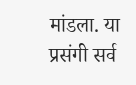मांडला. या प्रसंगी सर्व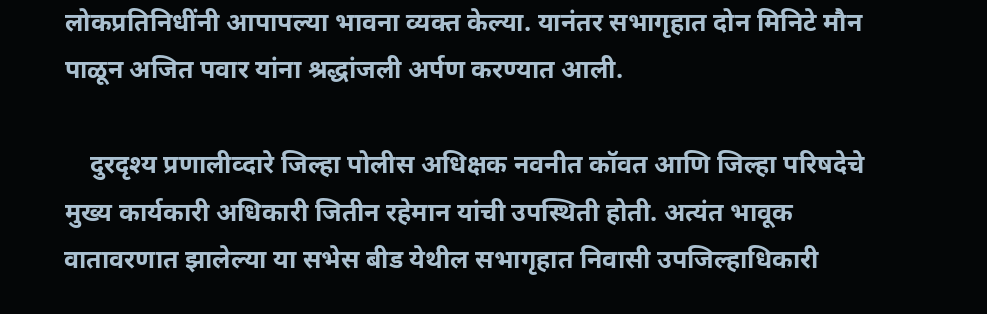लोकप्रतिनिधींनी आपापल्या भावना व्यक्त केल्या. यानंतर सभागृहात दोन मिनिटे मौन पाळून अजित पवार यांना श्रद्धांजली अर्पण करण्यात आली.

    दुरदृश्य प्रणालीव्दारे जिल्हा पोलीस अधिक्षक नवनीत कॉवत आणि जिल्हा परिषदेचे मुख्य कार्यकारी अधिकारी जितीन रहेमान यांची उपस्थिती होती. अत्यंत भावूक वातावरणात झालेल्या या सभेस बीड येथील सभागृहात निवासी उपजिल्हाधिकारी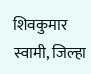शिवकुमार स्वामी, जिल्हा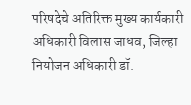परिषदेचे अतिरिक्त मुख्य कार्यकारी अधिकारी विलास जाधव, जिल्हा नियोजन अधिकारी डॉ.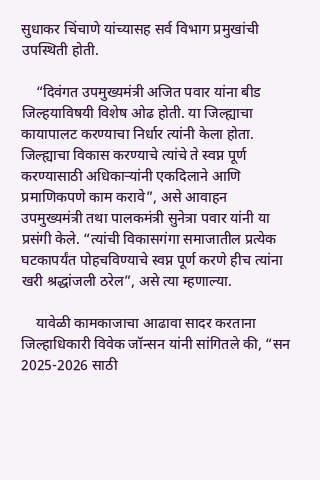सुधाकर चिंचाणे यांच्यासह सर्व विभाग प्रमुखांची उपस्थिती होती.

    “दिवंगत उपमुख्यमंत्री अजित पवार यांना बीड जिल्हयाविषयी विशेष ओढ होती. या जिल्ह्याचा कायापालट करण्याचा निर्धार त्यांनी केला होता. जिल्ह्याचा विकास करण्याचे त्यांचे ते स्वप्न पूर्ण करण्यासाठी अधिकाऱ्यांनी एकदिलाने आणि प्रमाणिकपणे काम करावे”, असे आवाहन उपमुख्यमंत्री तथा पालकमंत्री सुनेत्रा पवार यांनी या प्रसंगी केले. “त्यांची विकासगंगा समाजातील प्रत्येक घटकापर्यंत पोहचविण्याचे स्वप्न पूर्ण करणे हीच त्यांना खरी श्रद्धांजली ठरेल”, असे त्या म्हणाल्या.

    यावेळी कामकाजाचा आढावा सादर करताना जिल्हाधिकारी विवेक जॉन्सन यांनी सांगितले की, “सन 2025-2026 साठी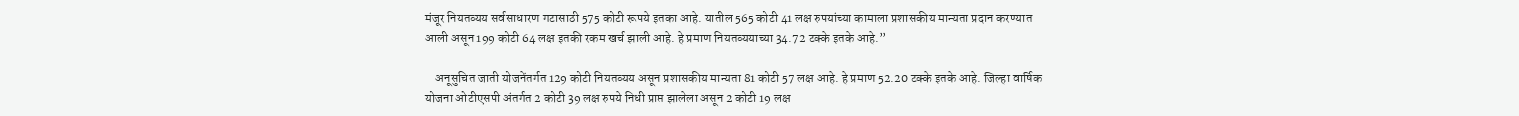मंजूर नियतव्यय सर्वसाधारण गटासाठी 575 कोटी रूपये इतका आहे. यातील 565 कोटी 41 लक्ष रुपयांच्या कामाला प्रशासकीय मान्यता प्रदान करण्यात आली असून 199 कोटी 64 लक्ष इतकी रकम खर्च झाली आहे. हे प्रमाण नियतव्ययाच्या 34.72 टक्के इतके आहे.”

    अनूसुचित जाती योजनेंतर्गत 129 कोटी नियतव्यय असून प्रशासकीय मान्यता 81 कोटी 57 लक्ष आहे. हे प्रमाण 52.20 टक्के इतके आहे. जिल्हा वार्षिक योजना ओटीएसपी अंतर्गत 2 कोटी 39 लक्ष रुपये निधी प्राप्त झालेला असून 2 कोटी 19 लक्ष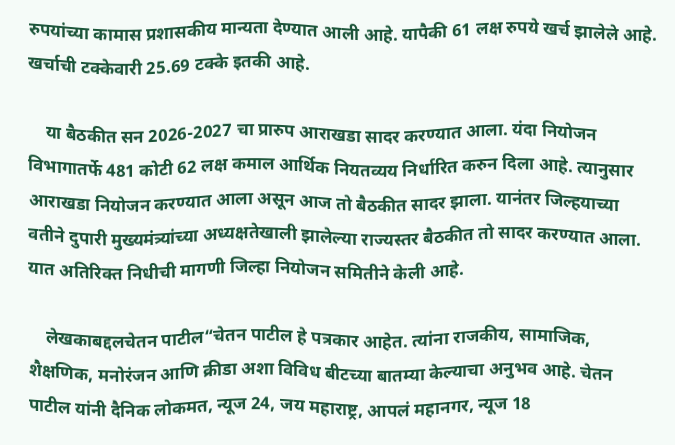रुपयांच्या कामास प्रशासकीय मान्यता देण्यात आली आहे. यापैकी 61 लक्ष रुपये खर्च झालेले आहे. खर्चाची टक्केवारी 25.69 टक्के इतकी आहे.

    या बैठकीत सन 2026-2027 चा प्रारुप आराखडा सादर करण्यात आला. यंदा नियोजन विभागातर्फे 481 कोटी 62 लक्ष कमाल आर्थिक नियतव्यय निर्धारित करुन दिला आहे. त्यानुसार आराखडा नियोजन करण्यात आला असून आज तो बैठकीत सादर झाला. यानंतर जिल्हयाच्या वतीने दुपारी मुख्यमंत्र्यांच्या अध्यक्षतेखाली झालेल्या राज्यस्तर बैठकीत तो सादर करण्यात आला. यात अतिरिक्त निधीची मागणी जिल्हा नियोजन समितीने केली आहे.

    लेखकाबद्दलचेतन पाटील“चेतन पाटील हे पत्रकार आहेत. त्यांना राजकीय, सामाजिक, शैक्षणिक, मनोरंजन आणि क्रीडा अशा विविध बीटच्या बातम्या केल्याचा अनुभव आहे. चेतन पाटील यांनी दैनिक लोकमत, न्यूज 24, जय महाराष्ट्र, आपलं महानगर, न्यूज 18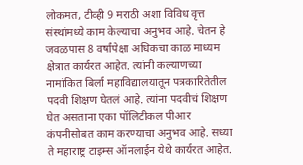लोकमत, टीव्ही 9 मराठी अशा विविध वृत्त संस्थांमध्ये काम केल्याचा अनुभव आहे. चेतन हे जवळपास 8 वर्षांपेक्षा अधिकचा काळ माध्यम क्षेत्रात कार्यरत आहेत. त्यांनी कल्याणच्या नामांकित बिर्ला महाविद्यालयातून पत्रकारितेतील पदवी शिक्षण घेतलं आहे. त्यांना पदवीचं शिक्षण घेत असताना एका पॉलिटीकल पीआर कंपनीसोबत काम करण्याचा अनुभव आहे. सध्या ते महाराष्ट्र टाइम्स ऑनलाईन येथे कार्यरत आहेत.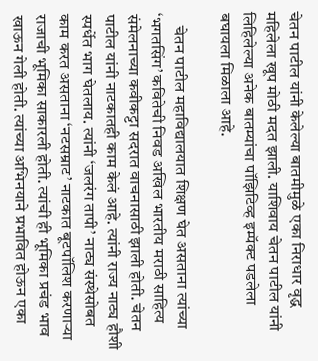चेतन पाटील यांनी केलेल्या बातमीमुळे एका निराधार वृद्ध महिलेला खूप मोठी मदत झाली. याशिवाय चेतन पाटील यांनी लिहिलेल्या अनेक बातम्यांचा पॉझिटिव्ह इम्पॅक्ट पडलेला बघायला मिळाला आहे.

    चेतन पाटील महाविद्यालयात शिक्षण घेत असताना त्यांच्या ‘भगतसिंग’ कवितेची निवड अखिल भारतीय मराठी साहित्य संमेलनाच्या कवीकट्टा सदरात वाचनासाठी झाली होती. चेतन पाटील यांनी नाटकातही काम केलं आहे. त्यांनी राज्य नाट्य हौशी स्पर्धेत भाग घेतलाय. त्यांनी ‘जलरंग तापी’ नाट्य संस्थेसोबत काम करत असताना ‘नटसम्राट’ नाटकात बूटपॉलिश करणाऱ्या राजाची भूमिका साकारली होती. त्यांची ही भूमिका प्रचंड भाव खाऊन गेली होती. त्यांच्या अभिनयाने प्रभावित होऊन एका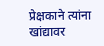प्रेक्षकाने त्यांना खांद्यावर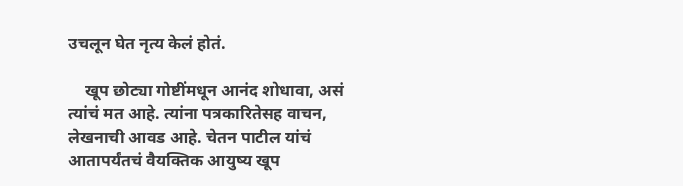उचलून घेत नृत्य केलं होतं.

    खूप छोट्या गोष्टींमधून आनंद शोधावा, असं त्यांचं मत आहे. त्यांना पत्रकारितेसह वाचन, लेखनाची आवड आहे. चेतन पाटील यांचं आतापर्यंतचं वैयक्तिक आयुष्य खूप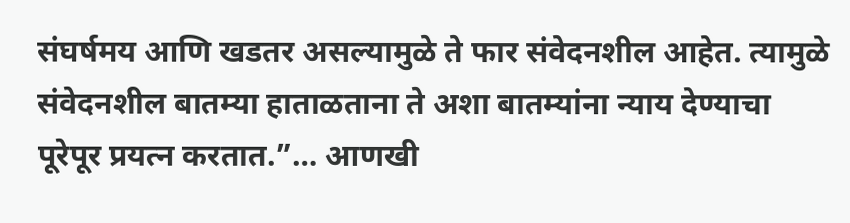संघर्षमय आणि खडतर असल्यामुळे ते फार संवेदनशील आहेत. त्यामुळे संवेदनशील बातम्या हाताळताना ते अशा बातम्यांना न्याय देण्याचा पूरेपूर प्रयत्न करतात.”… आणखी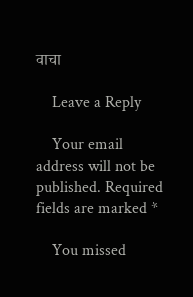वाचा

    Leave a Reply

    Your email address will not be published. Required fields are marked *

    You missed